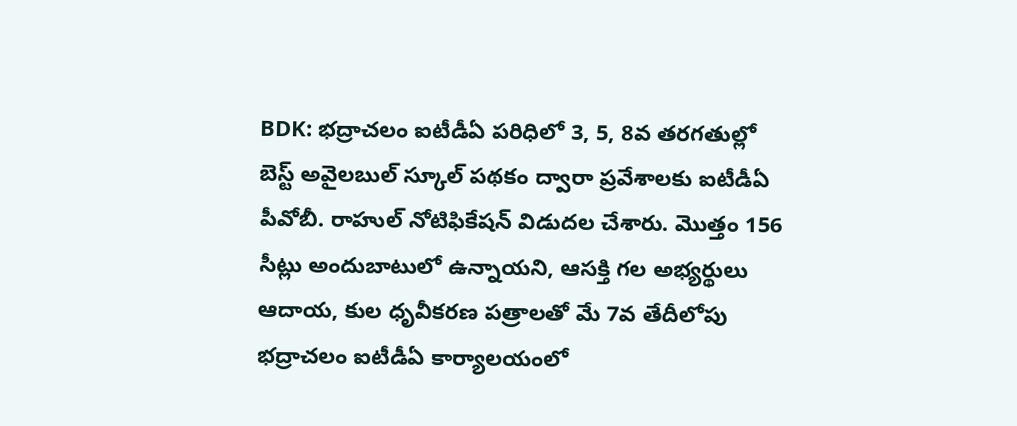BDK: భద్రాచలం ఐటీడీఏ పరిధిలో 3, 5, 8వ తరగతుల్లో బెస్ట్ అవైలబుల్ స్కూల్ పథకం ద్వారా ప్రవేశాలకు ఐటీడీఏ పీవోబీ. రాహుల్ నోటిఫికేషన్ విడుదల చేశారు. మొత్తం 156 సీట్లు అందుబాటులో ఉన్నాయని, ఆసక్తి గల అభ్యర్థులు ఆదాయ, కుల ధృవీకరణ పత్రాలతో మే 7వ తేదీలోపు భద్రాచలం ఐటీడీఏ కార్యాలయంలో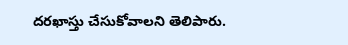దరఖాస్తు చేసుకోవాలని తెలిపారు.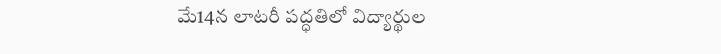మే14న లాటరీ పద్ధతిలో విద్యార్థుల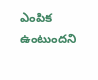ఎంపిక ఉంటుందని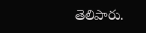తెలిపారు.